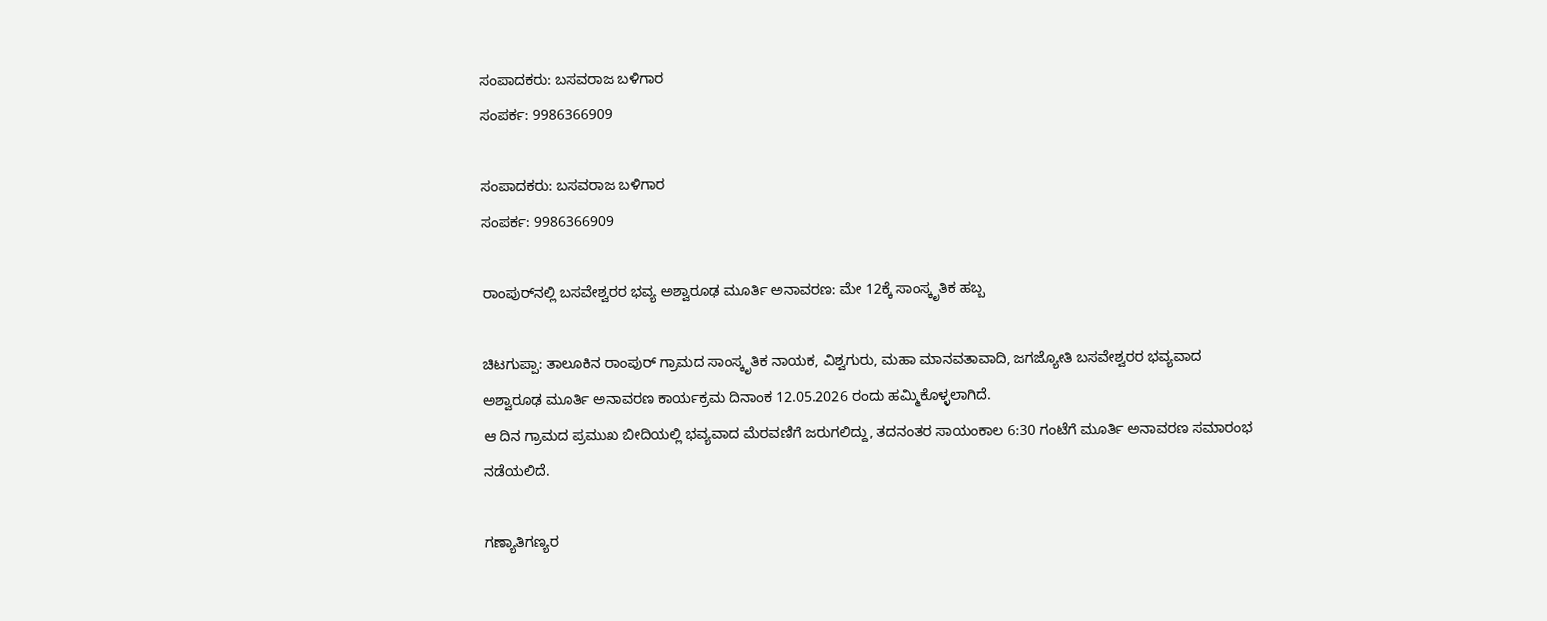ಸಂಪಾದಕರು: ಬಸವರಾಜ ಬಳಿಗಾರ
ಸಂಪರ್ಕ: 9986366909

ಸಂಪಾದಕರು: ಬಸವರಾಜ ಬಳಿಗಾರ
ಸಂಪರ್ಕ: 9986366909

ರಾಂಪುರ್‌ನಲ್ಲಿ ಬಸವೇಶ್ವರರ ಭವ್ಯ ಅಶ್ವಾರೂಢ ಮೂರ್ತಿ ಅನಾವರಣ: ಮೇ 12ಕ್ಕೆ ಸಾಂಸ್ಕೃತಿಕ ಹಬ್ಬ

ಚಿಟಗುಪ್ಪಾ: ತಾಲೂಕಿನ ರಾಂಪುರ್ ಗ್ರಾಮದ ಸಾಂಸ್ಕೃತಿಕ ನಾಯಕ, ವಿಶ್ವಗುರು, ಮಹಾ ಮಾನವತಾವಾದಿ, ಜಗಜ್ಯೋತಿ ಬಸವೇಶ್ವರರ ಭವ್ಯವಾದ ಅಶ್ವಾರೂಢ ಮೂರ್ತಿ ಅನಾವರಣ ಕಾರ್ಯಕ್ರಮ ದಿನಾಂಕ 12.05.2026 ರಂದು ಹಮ್ಮಿಕೊಳ್ಳಲಾಗಿದೆ.
ಆ ದಿನ ಗ್ರಾಮದ ಪ್ರಮುಖ ಬೀದಿಯಲ್ಲಿ ಭವ್ಯವಾದ ಮೆರವಣಿಗೆ ಜರುಗಲಿದ್ದು, ತದನಂತರ ಸಾಯಂಕಾಲ 6:30 ಗಂಟೆಗೆ ಮೂರ್ತಿ ಅನಾವರಣ ಸಮಾರಂಭ ನಡೆಯಲಿದೆ.

ಗಣ್ಯಾತಿಗಣ್ಯರ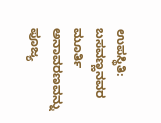ಉಪಸ್ಥಿತಿ: ಬಸವಣ್ಣನವರ ಮೂರ್ತಿ ಅನಾವರಣವನ್ನು ಪೂಜ್ಯ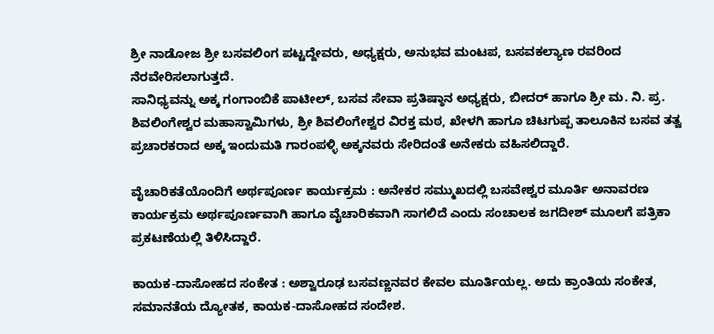ಶ್ರೀ ನಾಡೋಜ ಶ್ರೀ ಬಸವಲಿಂಗ ಪಟ್ಟದ್ದೇವರು, ಅಧ್ಯಕ್ಷರು, ಅನುಭವ ಮಂಟಪ, ಬಸವಕಲ್ಯಾಣ ರವರಿಂದ ನೆರವೇರಿಸಲಾಗುತ್ತದೆ.
ಸಾನಿಧ್ಯವನ್ನು ಅಕ್ಕ ಗಂಗಾಂಬಿಕೆ ಪಾಟೀಲ್, ಬಸವ ಸೇವಾ ಪ್ರತಿಷ್ಠಾನ ಅಧ್ಯಕ್ಷರು, ಬೀದರ್ ಹಾಗೂ ಶ್ರೀ ಮ. ನಿ. ಪ್ರ. ಶಿವಲಿಂಗೇಶ್ವರ ಮಹಾಸ್ವಾಮಿಗಳು, ಶ್ರೀ ಶಿವಲಿಂಗೇಶ್ವರ ವಿರಕ್ತ ಮಠ, ಖೇಳಗಿ ಹಾಗೂ ಚಿಟಗುಪ್ಪ ತಾಲೂಕಿನ ಬಸವ ತತ್ವ ಪ್ರಚಾರಕರಾದ ಅಕ್ಕ ಇಂದುಮತಿ ಗಾರಂಪಳ್ಳಿ ಅಕ್ಕನವರು ಸೇರಿದಂತೆ ಅನೇಕರು ವಹಿಸಲಿದ್ದಾರೆ.

ವೈಚಾರಿಕತೆಯೊಂದಿಗೆ ಅರ್ಥಪೂರ್ಣ ಕಾರ್ಯಕ್ರಮ : ಅನೇಕರ ಸಮ್ಮುಖದಲ್ಲಿ ಬಸವೇಶ್ವರ ಮೂರ್ತಿ ಅನಾವರಣ ಕಾರ್ಯಕ್ರಮ ಅರ್ಥಪೂರ್ಣವಾಗಿ ಹಾಗೂ ವೈಚಾರಿಕವಾಗಿ ಸಾಗಲಿದೆ ಎಂದು ಸಂಚಾಲಕ ಜಗದೀಶ್ ಮೂಲಗೆ ಪತ್ರಿಕಾ ಪ್ರಕಟಣೆಯಲ್ಲಿ ತಿಳಿಸಿದ್ದಾರೆ.

ಕಾಯಕ-ದಾಸೋಹದ ಸಂಕೇತ : ಅಶ್ವಾರೂಢ ಬಸವಣ್ಣನವರ ಕೇವಲ ಮೂರ್ತಿಯಲ್ಲ. ಅದು ಕ್ರಾಂತಿಯ ಸಂಕೇತ, ಸಮಾನತೆಯ ದ್ಯೋತಕ, ಕಾಯಕ-ದಾಸೋಹದ ಸಂದೇಶ.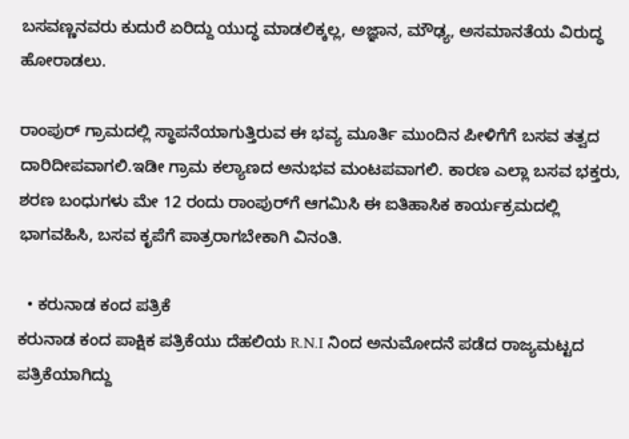ಬಸವಣ್ಣನವರು ಕುದುರೆ ಏರಿದ್ದು ಯುದ್ಧ ಮಾಡಲಿಕ್ಕಲ್ಲ, ಅಜ್ಞಾನ, ಮೌಢ್ಯ, ಅಸಮಾನತೆಯ ವಿರುದ್ಧ ಹೋರಾಡಲು.

ರಾಂಪುರ್ ಗ್ರಾಮದಲ್ಲಿ ಸ್ಥಾಪನೆಯಾಗುತ್ತಿರುವ ಈ ಭವ್ಯ ಮೂರ್ತಿ ಮುಂದಿನ ಪೀಳಿಗೆಗೆ ಬಸವ ತತ್ವದ ದಾರಿದೀಪವಾಗಲಿ.ಇಡೀ ಗ್ರಾಮ ಕಲ್ಯಾಣದ ಅನುಭವ ಮಂಟಪವಾಗಲಿ. ಕಾರಣ ಎಲ್ಲಾ ಬಸವ ಭಕ್ತರು, ಶರಣ ಬಂಧುಗಳು ಮೇ 12 ರಂದು ರಾಂಪುರ್‌ಗೆ ಆಗಮಿಸಿ ಈ ಐತಿಹಾಸಿಕ ಕಾರ್ಯಕ್ರಮದಲ್ಲಿ ಭಾಗವಹಿಸಿ, ಬಸವ ಕೃಪೆಗೆ ಪಾತ್ರರಾಗಬೇಕಾಗಿ ವಿನಂತಿ.

  • ಕರುನಾಡ ಕಂದ ಪತ್ರಿಕೆ
ಕರುನಾಡ ಕಂದ ಪಾಕ್ಷಿಕ ಪತ್ರಿಕೆಯು ದೆಹಲಿಯ R.N.I ನಿಂದ ಅನುಮೋದನೆ ಪಡೆದ ರಾಜ್ಯಮಟ್ಟದ ಪತ್ರಿಕೆಯಾಗಿದ್ದು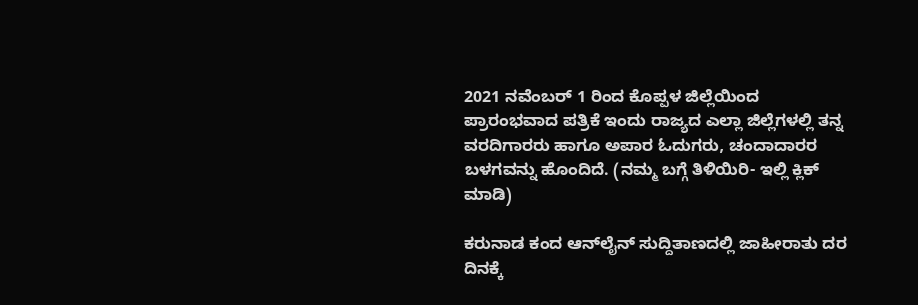2021 ನವೆಂಬರ್ 1 ರಿಂದ ಕೊಪ್ಪಳ ಜಿಲ್ಲೆಯಿಂದ ಪ್ರಾರಂಭವಾದ ಪತ್ರಿಕೆ ಇಂದು ರಾಜ್ಯದ ಎಲ್ಲಾ ಜಿಲ್ಲೆಗಳಲ್ಲಿ ತನ್ನ ವರದಿಗಾರರು ಹಾಗೂ ಅಪಾರ ಓದುಗರು, ಚಂದಾದಾರರ ಬಳಗವನ್ನು ಹೊಂದಿದೆ. (ನಮ್ಮ ಬಗ್ಗೆ ತಿಳಿಯಿರಿ- ಇಲ್ಲಿ ಕ್ಲಿಕ್‌ ಮಾಡಿ)

ಕರುನಾಡ ಕಂದ ಆನ್‌ಲೈನ್‌ ಸುದ್ದಿತಾಣದಲ್ಲಿ ಜಾಹೀರಾತು ದರ ದಿನಕ್ಕೆ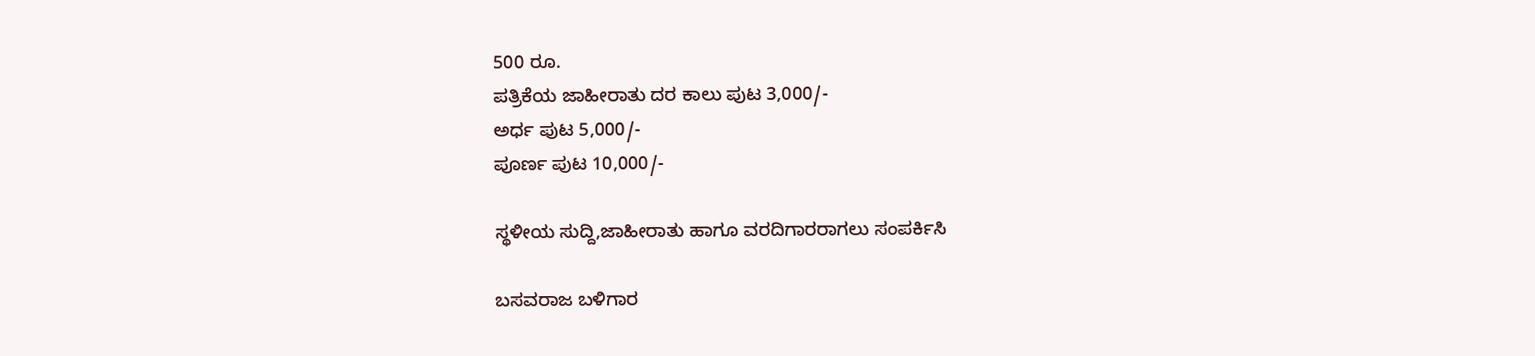500 ರೂ.
ಪತ್ರಿಕೆಯ ಜಾಹೀರಾತು ದರ ಕಾಲು ಪುಟ 3,000/-
ಅರ್ಧ ಪುಟ 5,000/-
ಪೂರ್ಣ ಪುಟ 10,000/-

ಸ್ಥಳೀಯ ಸುದ್ದಿ,ಜಾಹೀರಾತು ಹಾಗೂ ವರದಿಗಾರರಾಗಲು ಸಂಪರ್ಕಿಸಿ

ಬಸವರಾಜ ಬಳಿಗಾರ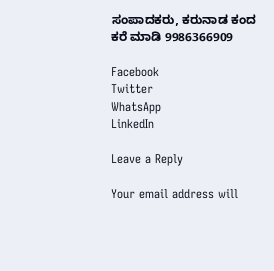ಸಂಪಾದಕರು, ಕರುನಾಡ ಕಂದ
ಕರೆ ಮಾಡಿ 9986366909

Facebook
Twitter
WhatsApp
LinkedIn

Leave a Reply

Your email address will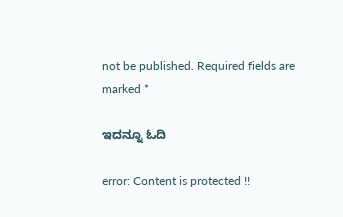not be published. Required fields are marked *

ಇದನ್ನೂ ಓದಿ

error: Content is protected !!